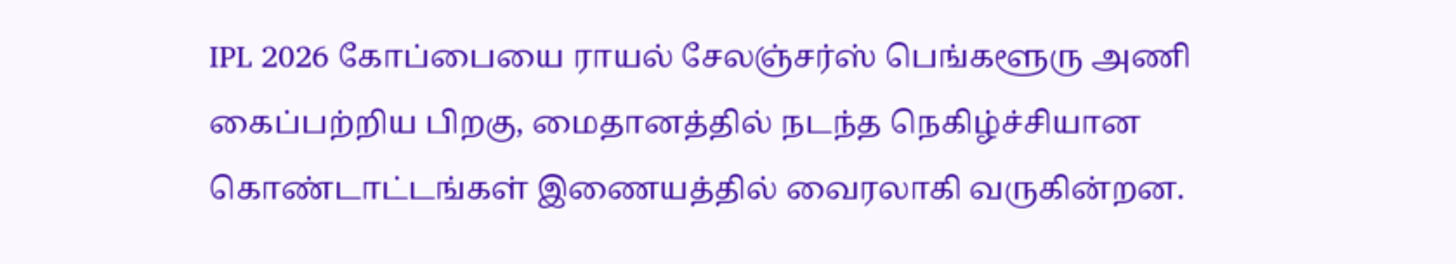IPL 2026 கோப்பையை ராயல் சேலஞ்சர்ஸ் பெங்களூரு அணி கைப்பற்றிய பிறகு, மைதானத்தில் நடந்த நெகிழ்ச்சியான கொண்டாட்டங்கள் இணையத்தில் வைரலாகி வருகின்றன.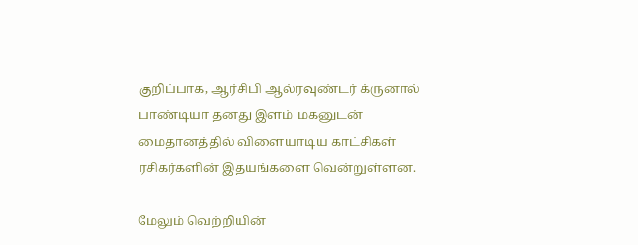குறிப்பாக, ஆர்சிபி ஆல்ரவுண்டர் க்ருனால் பாண்டியா தனது இளம் மகனுடன் மைதானத்தில் விளையாடிய காட்சிகள் ரசிகர்களின் இதயங்களை வென்றுள்ளன.

மேலும் வெற்றியின்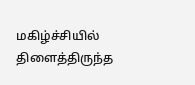மகிழ்ச்சியில் திளைத்திருந்த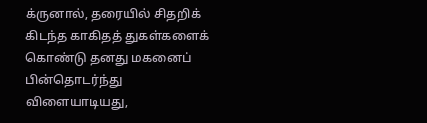க்ருனால், தரையில் சிதறிக் கிடந்த காகிதத் துகள்களைக் கொண்டு தனது மகனைப் பின்தொடர்ந்து விளையாடியது,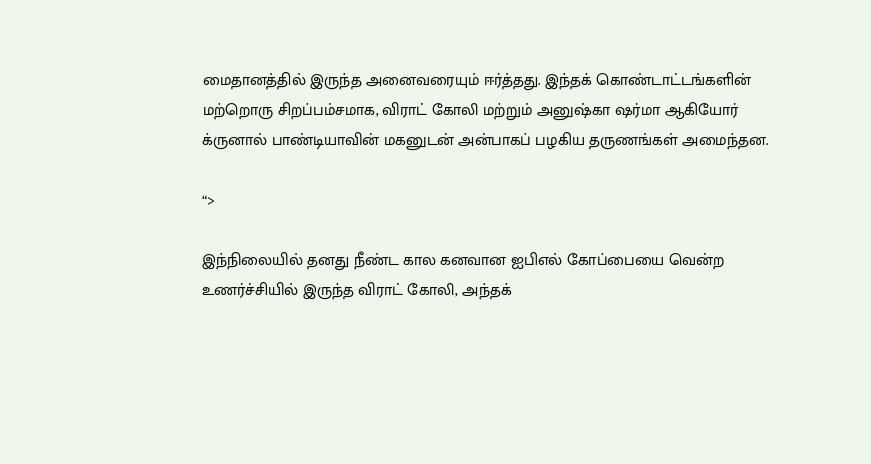மைதானத்தில் இருந்த அனைவரையும் ஈர்த்தது. இந்தக் கொண்டாட்டங்களின் மற்றொரு சிறப்பம்சமாக, விராட் கோலி மற்றும் அனுஷ்கா ஷர்மா ஆகியோர் க்ருனால் பாண்டியாவின் மகனுடன் அன்பாகப் பழகிய தருணங்கள் அமைந்தன.

“>

இந்நிலையில் தனது நீண்ட கால கனவான ஐபிஎல் கோப்பையை வென்ற உணர்ச்சியில் இருந்த விராட் கோலி, அந்தக்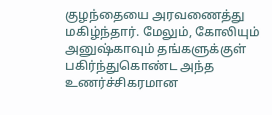குழந்தையை அரவணைத்து மகிழ்ந்தார். மேலும், கோலியும் அனுஷ்காவும் தங்களுக்குள் பகிர்ந்துகொண்ட அந்த உணர்ச்சிகரமான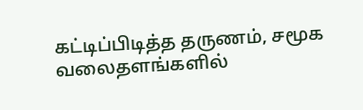கட்டிப்பிடித்த தருணம், சமூக வலைதளங்களில்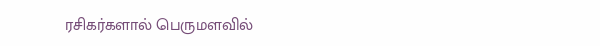ரசிகர்களால் பெருமளவில்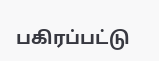பகிரப்பட்டு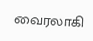வைரலாகி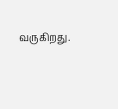வருகிறது.